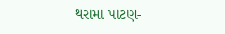થરામા પાટણ-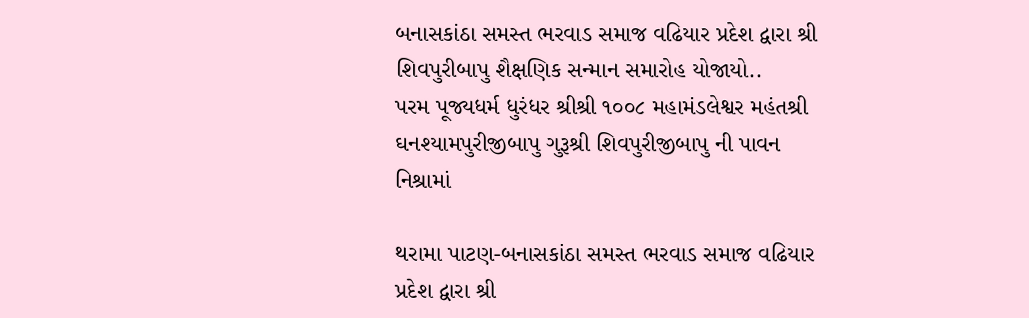બનાસકાંઠા સમસ્ત ભરવાડ સમાજ વઢિયાર પ્રદેશ દ્વારા શ્રી શિવપુરીબાપુ શૈક્ષણિક સન્માન સમારોહ યોજાયો..
પરમ પૂજ્યધર્મ ધુરંધર શ્રીશ્રી ૧૦૦૮ મહામંડલેશ્વર મહંતશ્રી ઘનશ્યામપુરીજીબાપુ ગુરૂશ્રી શિવપુરીજીબાપુ ની પાવન નિશ્રામાં

થરામા પાટણ-બનાસકાંઠા સમસ્ત ભરવાડ સમાજ વઢિયાર પ્રદેશ દ્વારા શ્રી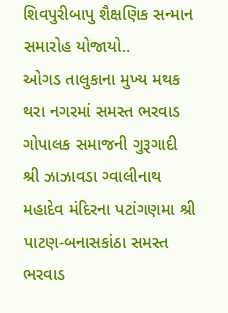શિવપુરીબાપુ શૈક્ષણિક સન્માન સમારોહ યોજાયો..
ઓગડ તાલુકાના મુખ્ય મથક થરા નગરમાં સમસ્ત ભરવાડ ગોપાલક સમાજની ગુરૂગાદી શ્રી ઝાઝાવડા ગ્વાલીનાથ મહાદેવ મંદિરના પટાંગણમા શ્રી પાટણ-બનાસકાંઠા સમસ્ત ભરવાડ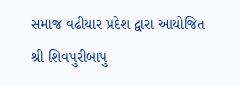સમાજ વઢીયાર પ્રદેશ દ્વારા આયોજિત શ્રી શિવપુરીબાપુ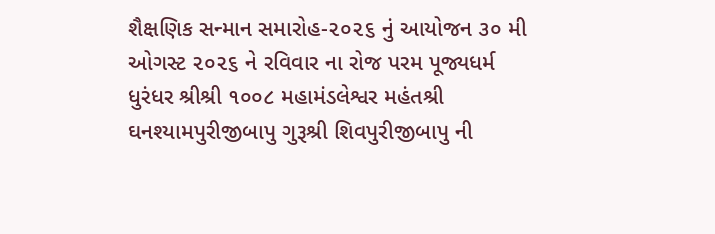શૈક્ષણિક સન્માન સમારોહ-૨૦૨૬ નું આયોજન ૩૦ મી ઓગસ્ટ ૨૦૨૬ ને રવિવાર ના રોજ પરમ પૂજ્યધર્મ ધુરંધર શ્રીશ્રી ૧૦૦૮ મહામંડલેશ્વર મહંતશ્રી ઘનશ્યામપુરીજીબાપુ ગુરૂશ્રી શિવપુરીજીબાપુ ની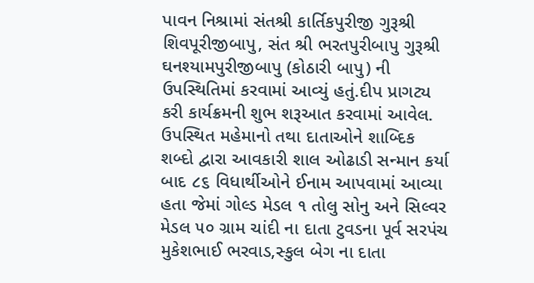પાવન નિશ્રામાં સંતશ્રી કાર્તિકપુરીજી ગુરૂશ્રી શિવપૂરીજીબાપુ, સંત શ્રી ભરતપુરીબાપુ ગુરૂશ્રી ઘનશ્યામપુરીજીબાપુ (કોઠારી બાપુ) ની ઉપસ્થિતિમાં કરવામાં આવ્યું હતું.દીપ પ્રાગટ્ય કરી કાર્યક્રમની શુભ શરૂઆત કરવામાં આવેલ. ઉપસ્થિત મહેમાનો તથા દાતાઓને શાબ્દિક શબ્દો દ્વારા આવકારી શાલ ઓઢાડી સન્માન કર્યા બાદ ૮૬ વિધાર્થીઓને ઈનામ આપવામાં આવ્યા હતા જેમાં ગોલ્ડ મેડલ ૧ તોલુ સોનુ અને સિલ્વર મેડલ ૫૦ ગ્રામ ચાંદી ના દાતા ટુવડના પૂર્વ સરપંચ મુકેશભાઈ ભરવાડ,સ્કુલ બેગ ના દાતા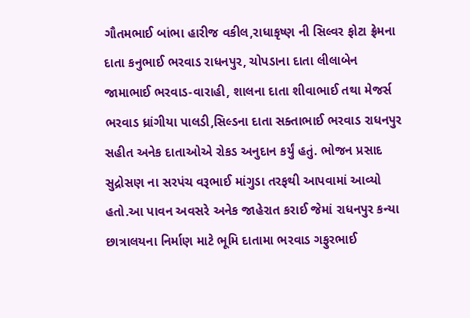ગૌતમભાઈ બાંભા હારીજ વકીલ,રાધાકૃષ્ણ ની સિલ્વર ફોટા ફ્રેમના દાતા કનુભાઈ ભરવાડ રાધનપુર, ચોપડાના દાતા લીલાબેન જામાભાઈ ભરવાડ-વારાહી, શાલના દાતા શીવાભાઈ તથા મેજર્સ ભરવાડ ધ્રાંગીયા પાલડી,સિલ્ડના દાતા સક્તાભાઈ ભરવાડ રાધનપુર સહીત અનેક દાતાઓએ રોકડ અનુદાન કર્યું હતું. ભોજન પ્રસાદ સુદ્રોસણ ના સરપંચ વરૂભાઈ માંગુડા તરફથી આપવામાં આવ્યો હતો.આ પાવન અવસરે અનેક જાહેરાત કરાઈ જેમાં રાધનપુર કન્યા છાત્રાલયના નિર્માણ માટે ભૂમિ દાતામા ભરવાડ ગફુરભાઈ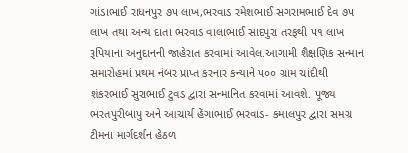ગાંડાભાઈ રાધનપુર ૭૫ લાખ,ભરવાડ રમેશભાઈ સગરામભાઈ દેવ ૭૫ લાખ તથા અન્ય દાતા ભરવાડ વાલાભાઈ સાદપુરા તરફથી ૫૧ લાખ રૂપિયાના અનુદાનની જાહેરાત કરવામાં આવેલ.આગામી શૈક્ષણિક સન્માન સમારોહમાં પ્રથમ નંબર પ્રાપ્ત કરનાર કન્યાને ૫૦૦ ગ્રામ ચાંદીથી શંકરભાઈ સુરાભાઈ ટુવડ દ્વારા સન્માનિત કરવામાં આવશે. પૂજ્ય ભરતપુરીબાપુ અને આચાર્ય હેંગાભાઈ ભરવાડ- કમાલપુર દ્વારા સમગ્ર ટીમના માર્ગદર્શન હેઠળ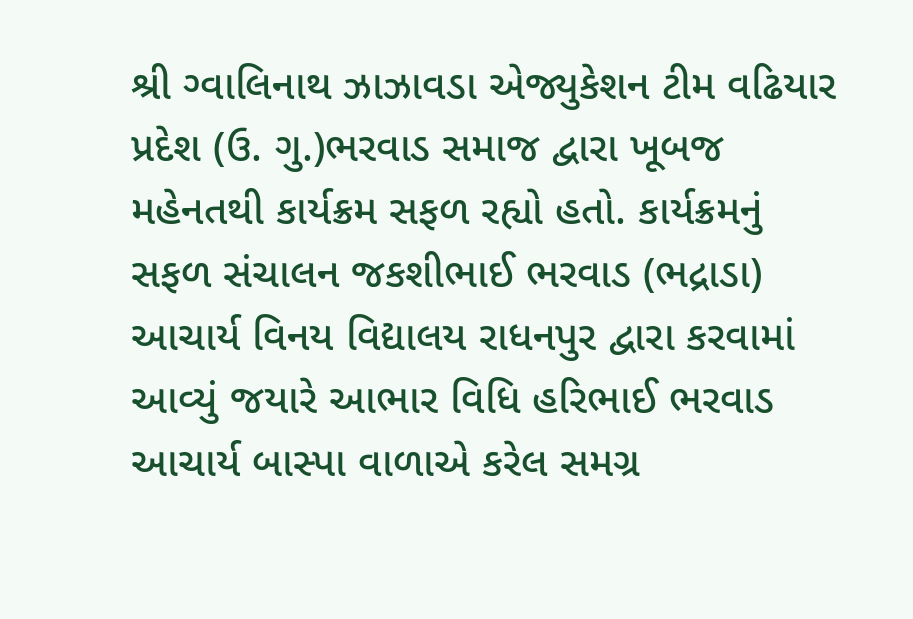શ્રી ગ્વાલિનાથ ઝાઝાવડા એજ્યુકેશન ટીમ વઢિયાર પ્રદેશ (ઉ. ગુ.)ભરવાડ સમાજ દ્વારા ખૂબજ મહેનતથી કાર્યક્રમ સફળ રહ્યો હતો. કાર્યક્રમનું સફળ સંચાલન જકશીભાઈ ભરવાડ (ભદ્રાડા) આચાર્ય વિનય વિદ્યાલય રાધનપુર દ્વારા કરવામાં આવ્યું જયારે આભાર વિધિ હરિભાઈ ભરવાડ આચાર્ય બાસ્પા વાળાએ કરેલ સમગ્ર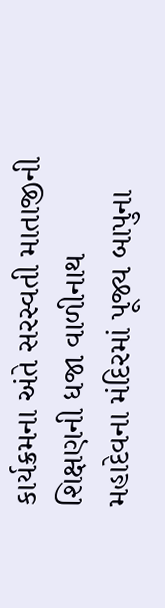કાર્યક્રમના અંતે સરસ્વતી માતાજીની શિક્ષણની ધજા વાળીનાથ મહાદેવના મંદિરમાં પૂજ્ય બાપુના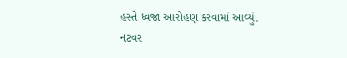હસ્તે ધ્વજા આરોહણ કરવામાં આવ્યું.
નટવર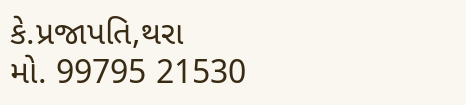કે.પ્રજાપતિ,થરા
મો. 99795 21530